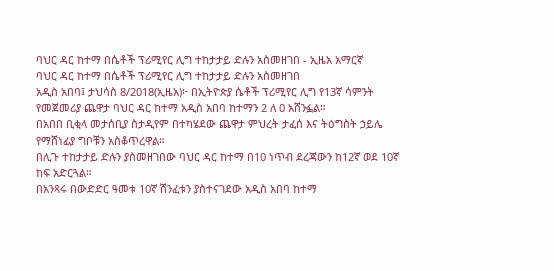ባህር ዳር ከተማ በሴቶች ፕሪሚየር ሊግ ተከታታይ ድሉን አስመዘገበ - ኢዜአ አማርኛ
ባህር ዳር ከተማ በሴቶች ፕሪሚየር ሊግ ተከታታይ ድሉን አስመዘገበ
አዲስ አበባ፤ ታህሳስ 8/2018(ኢዜአ)፦ በኢትዮጵያ ሴቶች ፕሪሚየር ሊግ የ13ኛ ሳምንት የመጀመሪያ ጨዋታ ባህር ዳር ከተማ አዲስ አበባ ከተማን 2 ለ 0 አሸንፏል።
በአበበ ቢቂላ መታሰቢያ ስታዲየም በተካሄደው ጨዋታ ምህረት ታፈሰ እና ትዕግስት ኃይሌ የማሸነፊያ ግቦቹን አስቆጥረዋል።
በሊጉ ተከታታይ ድሉን ያስመዘገበው ባህር ዳር ከተማ በ10 ነጥብ ደረጃውን ከ12ኛ ወደ 10ኛ ከፍ አድርጓል።
በአንጻሩ በውድድር ዓመቱ 10ኛ ሽንፈቱን ያስተናገደው አዲስ አበባ ከተማ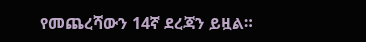የመጨረሻውን 14ኛ ደረጃን ይዟል።